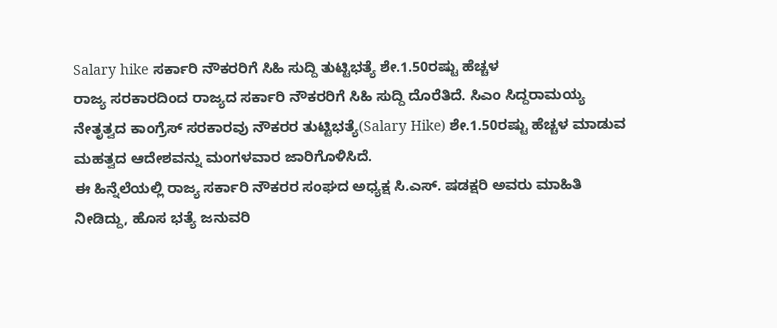Salary hike ಸರ್ಕಾರಿ ನೌಕರರಿಗೆ ಸಿಹಿ ಸುದ್ದಿ ತುಟ್ಟಿಭತ್ಯೆ ಶೇ.1.50ರಷ್ಟು ಹೆಚ್ಚಳ
ರಾಜ್ಯ ಸರಕಾರದಿಂದ ರಾಜ್ಯದ ಸರ್ಕಾರಿ ನೌಕರರಿಗೆ ಸಿಹಿ ಸುದ್ದಿ ದೊರೆತಿದೆ. ಸಿಎಂ ಸಿದ್ದರಾಮಯ್ಯ ನೇತೃತ್ವದ ಕಾಂಗ್ರೆಸ್ ಸರಕಾರವು ನೌಕರರ ತುಟ್ಟಿಭತ್ಯೆ(Salary Hike) ಶೇ.1.50ರಷ್ಟು ಹೆಚ್ಚಳ ಮಾಡುವ ಮಹತ್ವದ ಆದೇಶವನ್ನು ಮಂಗಳವಾರ ಜಾರಿಗೊಳಿಸಿದೆ.
ಈ ಹಿನ್ನೆಲೆಯಲ್ಲಿ ರಾಜ್ಯ ಸರ್ಕಾರಿ ನೌಕರರ ಸಂಘದ ಅಧ್ಯಕ್ಷ ಸಿ.ಎಸ್. ಷಡಕ್ಷರಿ ಅವರು ಮಾಹಿತಿ ನೀಡಿದ್ದು, ಹೊಸ ಭತ್ಯೆ ಜನುವರಿ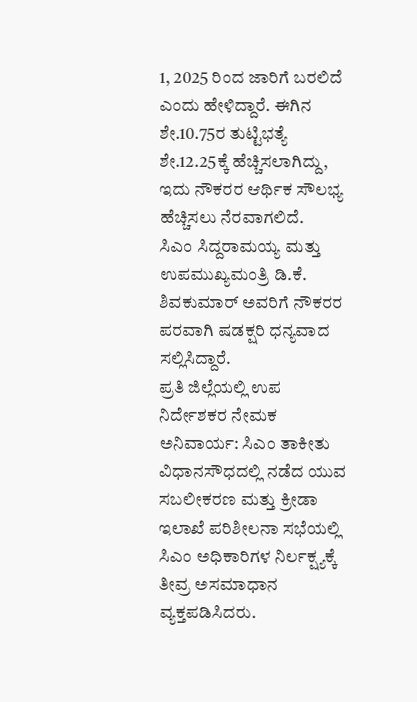1, 2025 ರಿಂದ ಜಾರಿಗೆ ಬರಲಿದೆ ಎಂದು ಹೇಳಿದ್ದಾರೆ. ಈಗಿನ ಶೇ.10.75ರ ತುಟ್ಟಿಭತ್ಯೆ ಶೇ.12.25ಕ್ಕೆ ಹೆಚ್ಚಿಸಲಾಗಿದ್ದು, ಇದು ನೌಕರರ ಆರ್ಥಿಕ ಸೌಲಭ್ಯ ಹೆಚ್ಚಿಸಲು ನೆರವಾಗಲಿದೆ.
ಸಿಎಂ ಸಿದ್ದರಾಮಯ್ಯ ಮತ್ತು ಉಪಮುಖ್ಯಮಂತ್ರಿ ಡಿ.ಕೆ. ಶಿವಕುಮಾರ್ ಅವರಿಗೆ ನೌಕರರ ಪರವಾಗಿ ಷಡಕ್ಷರಿ ಧನ್ಯವಾದ ಸಲ್ಲಿಸಿದ್ದಾರೆ.
ಪ್ರತಿ ಜಿಲ್ಲೆಯಲ್ಲಿ ಉಪ ನಿರ್ದೇಶಕರ ನೇಮಕ ಅನಿವಾರ್ಯ: ಸಿಎಂ ತಾಕೀತು
ವಿಧಾನಸೌಧದಲ್ಲಿ ನಡೆದ ಯುವ ಸಬಲೀಕರಣ ಮತ್ತು ಕ್ರೀಡಾ ಇಲಾಖೆ ಪರಿಶೀಲನಾ ಸಭೆಯಲ್ಲಿ ಸಿಎಂ ಅಧಿಕಾರಿಗಳ ನಿರ್ಲಕ್ಷ್ಯಕ್ಕೆ ತೀವ್ರ ಅಸಮಾಧಾನ ವ್ಯಕ್ತಪಡಿಸಿದರು.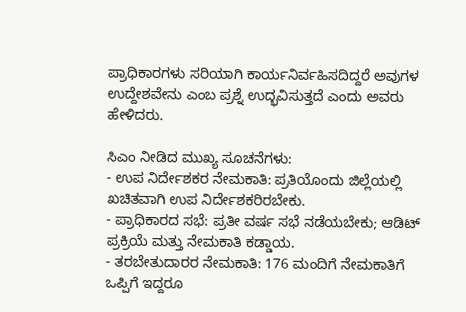ಪ್ರಾಧಿಕಾರಗಳು ಸರಿಯಾಗಿ ಕಾರ್ಯನಿರ್ವಹಿಸದಿದ್ದರೆ ಅವುಗಳ ಉದ್ದೇಶವೇನು ಎಂಬ ಪ್ರಶ್ನೆ ಉದ್ಭವಿಸುತ್ತದೆ ಎಂದು ಅವರು ಹೇಳಿದರು.

ಸಿಎಂ ನೀಡಿದ ಮುಖ್ಯ ಸೂಚನೆಗಳು:
- ಉಪ ನಿರ್ದೇಶಕರ ನೇಮಕಾತಿ: ಪ್ರತಿಯೊಂದು ಜಿಲ್ಲೆಯಲ್ಲಿ ಖಚಿತವಾಗಿ ಉಪ ನಿರ್ದೇಶಕರಿರಬೇಕು.
- ಪ್ರಾಧಿಕಾರದ ಸಭೆ: ಪ್ರತೀ ವರ್ಷ ಸಭೆ ನಡೆಯಬೇಕು; ಆಡಿಟ್ ಪ್ರಕ್ರಿಯೆ ಮತ್ತು ನೇಮಕಾತಿ ಕಡ್ಡಾಯ.
- ತರಬೇತುದಾರರ ನೇಮಕಾತಿ: 176 ಮಂದಿಗೆ ನೇಮಕಾತಿಗೆ ಒಪ್ಪಿಗೆ ಇದ್ದರೂ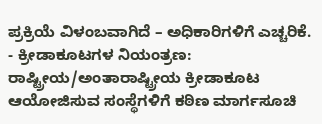ಪ್ರಕ್ರಿಯೆ ವಿಳಂಬವಾಗಿದೆ – ಅಧಿಕಾರಿಗಳಿಗೆ ಎಚ್ಚರಿಕೆ.
- ಕ್ರೀಡಾಕೂಟಗಳ ನಿಯಂತ್ರಣ: ರಾಷ್ಟ್ರೀಯ/ಅಂತಾರಾಷ್ಟ್ರೀಯ ಕ್ರೀಡಾಕೂಟ ಆಯೋಜಿಸುವ ಸಂಸ್ಥೆಗಳಿಗೆ ಕಠಿಣ ಮಾರ್ಗಸೂಚಿ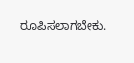ರೂಪಿಸಲಾಗಬೇಕು.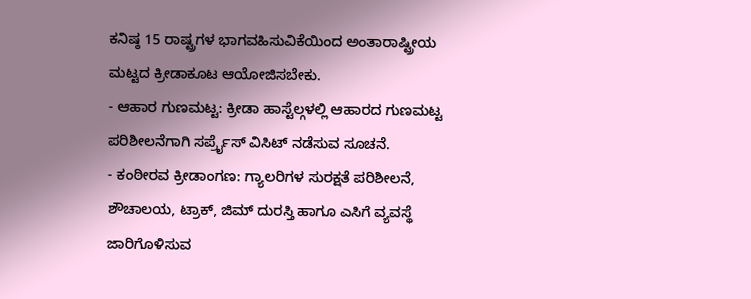ಕನಿಷ್ಠ 15 ರಾಷ್ಟ್ರಗಳ ಭಾಗವಹಿಸುವಿಕೆಯಿಂದ ಅಂತಾರಾಷ್ಟ್ರೀಯ ಮಟ್ಟದ ಕ್ರೀಡಾಕೂಟ ಆಯೋಜಿಸಬೇಕು.
- ಆಹಾರ ಗುಣಮಟ್ಟ: ಕ್ರೀಡಾ ಹಾಸ್ಟೆಲ್ಗಳಲ್ಲಿ ಆಹಾರದ ಗುಣಮಟ್ಟ ಪರಿಶೀಲನೆಗಾಗಿ ಸರ್ಪ್ರೈಸ್ ವಿಸಿಟ್ ನಡೆಸುವ ಸೂಚನೆ.
- ಕಂಠೀರವ ಕ್ರೀಡಾಂಗಣ: ಗ್ಯಾಲರಿಗಳ ಸುರಕ್ಷತೆ ಪರಿಶೀಲನೆ, ಶೌಚಾಲಯ, ಟ್ರಾಕ್, ಜಿಮ್ ದುರಸ್ತಿ ಹಾಗೂ ಎಸಿಗೆ ವ್ಯವಸ್ಥೆ ಜಾರಿಗೊಳಿಸುವ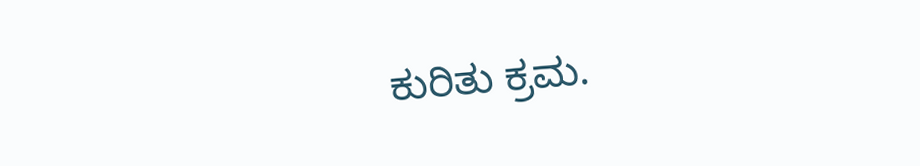ಕುರಿತು ಕ್ರಮ.